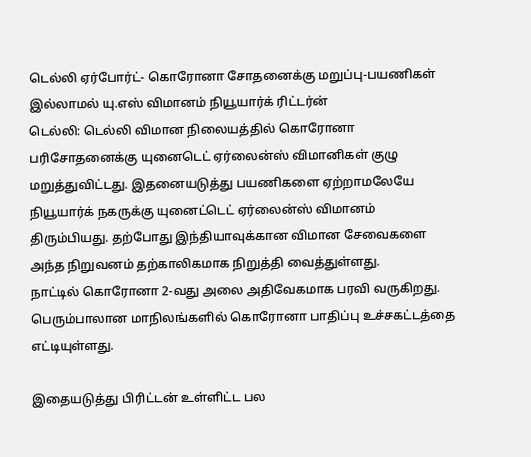டெல்லி ஏர்போர்ட்- கொரோனா சோதனைக்கு மறுப்பு-பயணிகள் இல்லாமல் யு.எஸ் விமானம் நியூயார்க் ரிட்டர்ன்
டெல்லி: டெல்லி விமான நிலையத்தில் கொரோனா பரிசோதனைக்கு யுனைடெட் ஏர்லைன்ஸ் விமானிகள் குழு மறுத்துவிட்டது. இதனையடுத்து பயணிகளை ஏற்றாமலேயே நியூயார்க் நகருக்கு யுனைட்டெட் ஏர்லைன்ஸ் விமானம் திரும்பியது. தற்போது இந்தியாவுக்கான விமான சேவைகளை அந்த நிறுவனம் தற்காலிகமாக நிறுத்தி வைத்துள்ளது.
நாட்டில் கொரோனா 2-வது அலை அதிவேகமாக பரவி வருகிறது. பெரும்பாலான மாநிலங்களில் கொரோனா பாதிப்பு உச்சகட்டத்தை எட்டியுள்ளது.

இதையடுத்து பிரிட்டன் உள்ளிட்ட பல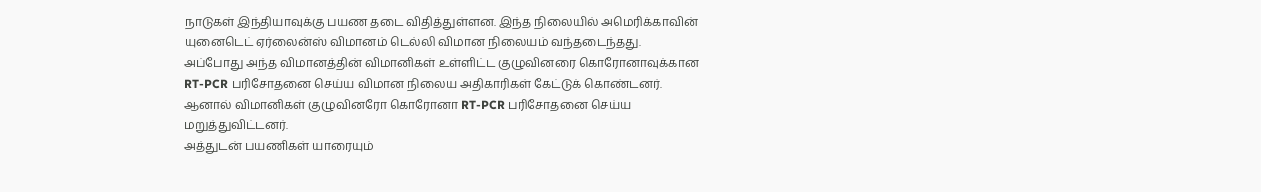நாடுகள் இந்தியாவுக்கு பயண தடை விதித்துள்ளன. இந்த நிலையில் அமெரிக்காவின் யுனைடெட் ஏர்லைன்ஸ் விமானம் டெல்லி விமான நிலையம் வந்தடைந்தது.
அப்போது அந்த விமானத்தின் விமானிகள் உள்ளிட்ட குழுவினரை கொரோனாவுக்கான RT-PCR பரிசோதனை செய்ய விமான நிலைய அதிகாரிகள் கேட்டுக் கொண்டனர். ஆனால் விமானிகள் குழுவினரோ கொரோனா RT-PCR பரிசோதனை செய்ய மறுத்துவிட்டனர்.
அத்துடன் பயணிகள் யாரையும்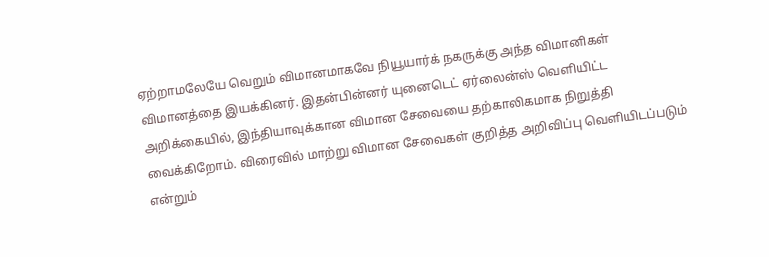ஏற்றாமலேயே வெறும் விமானமாகவே நியூயார்க் நகருக்கு அந்த விமானிகள் விமானத்தை இயக்கினர். இதன்பின்னர் யுனைடெட் ஏர்லைன்ஸ் வெளியிட்ட அறிக்கையில், இந்தியாவுக்கான விமான சேவையை தற்காலிகமாக நிறுத்தி வைக்கிறோம். விரைவில் மாற்று விமான சேவைகள் குறித்த அறிவிப்பு வெளியிடப்படும் என்றும்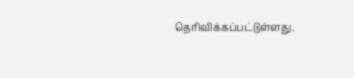தெரிவிக்கப்பட்டுள்ளது.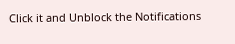Click it and Unblock the Notifications